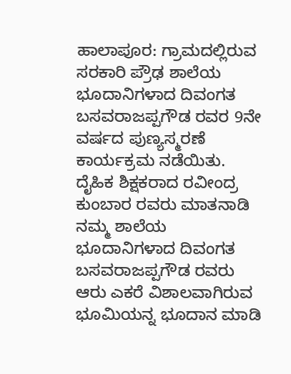ಹಾಲಾಪೂರ: ಗ್ರಾಮದಲ್ಲಿರುವ ಸರಕಾರಿ ಪ್ರೌಢ ಶಾಲೆಯ ಭೂದಾನಿಗಳಾದ ದಿವಂಗತ ಬಸವರಾಜಪ್ಪಗೌಡ ರವರ 9ನೇ ವರ್ಷದ ಪುಣ್ಯಸ್ಮರಣೆ ಕಾರ್ಯಕ್ರಮ ನಡೆಯಿತು. ದೈಹಿಕ ಶಿಕ್ಷಕರಾದ ರವೀಂದ್ರ ಕುಂಬಾರ ರವರು ಮಾತನಾಡಿ ನಮ್ಮ ಶಾಲೆಯ ಭೂದಾನಿಗಳಾದ ದಿವಂಗತ ಬಸವರಾಜಪ್ಪಗೌಡ ರವರು ಆರು ಎಕರೆ ವಿಶಾಲವಾಗಿರುವ ಭೂಮಿಯನ್ನ ಭೂದಾನ ಮಾಡಿ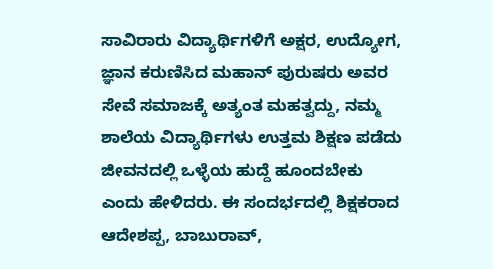ಸಾವಿರಾರು ವಿದ್ಯಾರ್ಥಿಗಳಿಗೆ ಅಕ್ಷರ, ಉದ್ಯೋಗ, ಜ್ಞಾನ ಕರುಣಿಸಿದ ಮಹಾನ್ ಪುರುಷರು ಅವರ ಸೇವೆ ಸಮಾಜಕ್ಕೆ ಅತ್ಯಂತ ಮಹತ್ವದ್ದು, ನಮ್ಮ ಶಾಲೆಯ ವಿದ್ಯಾರ್ಥಿಗಳು ಉತ್ತಮ ಶಿಕ್ಷಣ ಪಡೆದು ಜೀವನದಲ್ಲಿ ಒಳ್ಳೆಯ ಹುದ್ದೆ ಹೂಂದಬೇಕು ಎಂದು ಹೇಳಿದರು. ಈ ಸಂದರ್ಭದಲ್ಲಿ ಶಿಕ್ಷಕರಾದ ಆದೇಶಪ್ಪ, ಬಾಬುರಾವ್,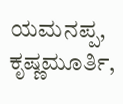ಯಮನಪ್ಪ, ಕೃಷ್ಣಮೂರ್ತಿ,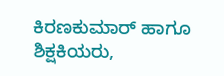ಕಿರಣಕುಮಾರ್ ಹಾಗೂ ಶಿಕ್ಷಕಿಯರು,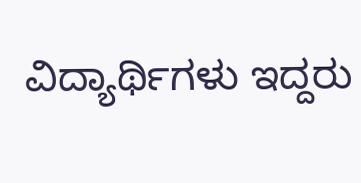ವಿದ್ಯಾರ್ಥಿಗಳು ಇದ್ದರು